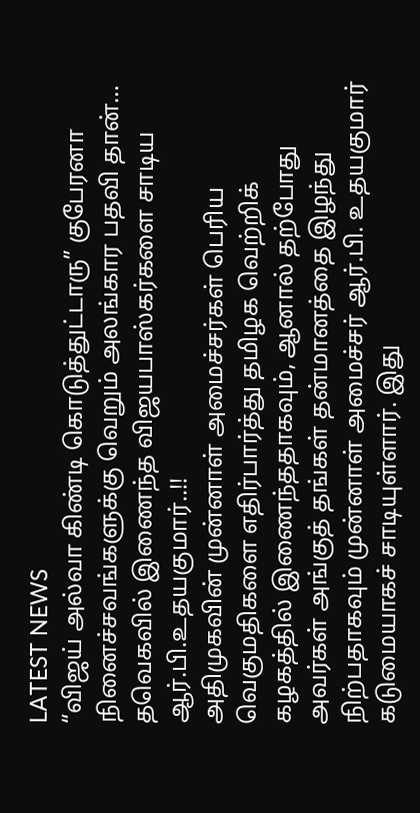LATEST NEWS
“விஜய் அல்வா கிண்டி கொடுத்துட்டாரு” குபேரனா நினைச்சவங்களுக்கு வெறும் அலங்கார பதவி தான்… தவெகவில் இணைந்த விஜயபாஸ்கர்களை சாடிய ஆர்.பி.உதயகுமார்..!!
அதிமுகவின் முன்னாள் அமைச்சர்கள் பெரிய வெகுமதிகளை எதிர்பார்த்து தமிழக வெற்றிக் கழகத்தில் இணைந்ததாகவும், ஆனால் தற்போது அவர்கள் அங்குத் தங்கள் தன்மானத்தை இழந்து நிற்பதாகவும் முன்னாள் அமைச்சர் ஆர்.பி. உதயகுமார் கடுமையாகச் சாடியுள்ளார். இது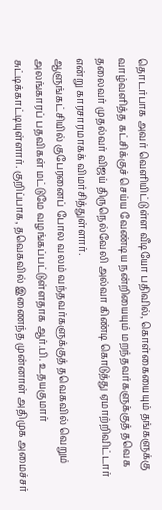தொடர்பாக அவர் வெளியிட்டுள்ள வீடியோ பதிவில், கொள்கையையும் தங்களுக்கு வாழ்வளித்த கட்சிக்குச் செய்ய வேண்டிய நன்றியையும் மறந்தவர்களுக்குத் தவெக தலைவர் முதல்வர் விஜய் திருநெல்வேலி அல்வா கிண்டி கொடுத்து ஏமாற்றிவிட்டார் என்று காரசாரமாகக் விமர்சித்துள்ளார்.
ஆளுங்கட்சியில் குபேரனைப் போல வலம் வந்தவர்களுக்குத் தவெகவில் வெறும் அலங்காரப் பதவிகள் மட்டுமே வழங்கப்பட்டுள்ளதாக ஆர்.பி. உதயகுமார் சுட்டிக்காட்டியுள்ளார். குறிப்பாக, தவெகவில் இணைந்த முன்னாள் அதிமுக அமைச்சர்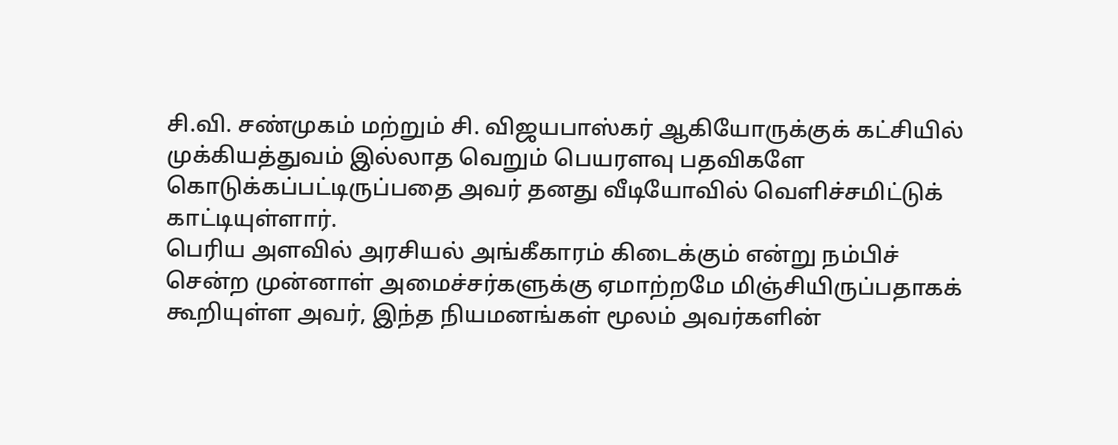சி.வி. சண்முகம் மற்றும் சி. விஜயபாஸ்கர் ஆகியோருக்குக் கட்சியில் முக்கியத்துவம் இல்லாத வெறும் பெயரளவு பதவிகளே கொடுக்கப்பட்டிருப்பதை அவர் தனது வீடியோவில் வெளிச்சமிட்டுக் காட்டியுள்ளார்.
பெரிய அளவில் அரசியல் அங்கீகாரம் கிடைக்கும் என்று நம்பிச் சென்ற முன்னாள் அமைச்சர்களுக்கு ஏமாற்றமே மிஞ்சியிருப்பதாகக் கூறியுள்ள அவர், இந்த நியமனங்கள் மூலம் அவர்களின்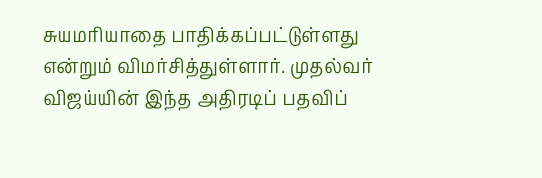சுயமரியாதை பாதிக்கப்பட்டுள்ளது என்றும் விமர்சித்துள்ளார். முதல்வர் விஜய்யின் இந்த அதிரடிப் பதவிப்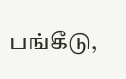பங்கீடு,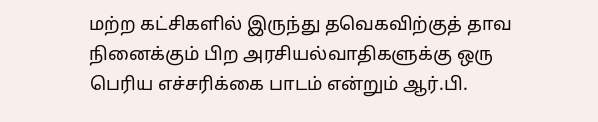மற்ற கட்சிகளில் இருந்து தவெகவிற்குத் தாவ நினைக்கும் பிற அரசியல்வாதிகளுக்கு ஒரு பெரிய எச்சரிக்கை பாடம் என்றும் ஆர்.பி.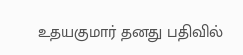உதயகுமார் தனது பதிவில்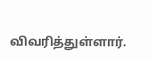விவரித்துள்ளார்.